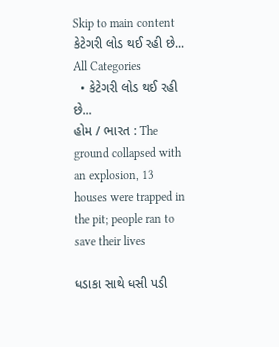Skip to main content
કેટેગરી લોડ થઈ રહી છે...
All Categories
  • કેટેગરી લોડ થઈ રહી છે...
હોમ / ભારત : The ground collapsed with an explosion, 13 houses were trapped in the pit; people ran to save their lives

ધડાકા સાથે ધસી પડી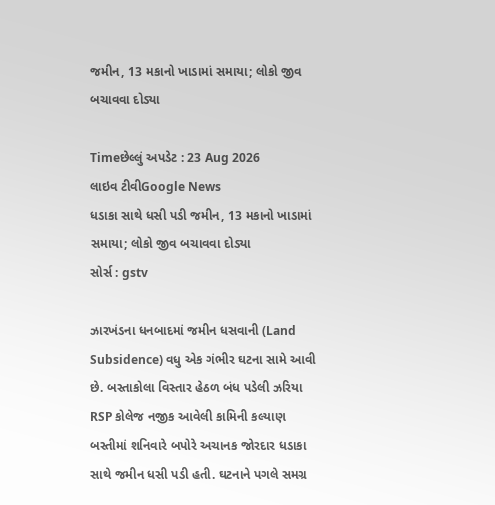જમીન, 13 મકાનો ખાડામાં સમાયા; લોકો જીવ બચાવવા દોડ્યા

Timeછેલ્લું અપડેટ : 23 Aug 2026
લાઇવ ટીવીGoogle News
ધડાકા સાથે ધસી પડી જમીન, 13 મકાનો ખાડામાં સમાયા; લોકો જીવ બચાવવા દોડ્યા
સોર્સ : gstv

ઝારખંડના ધનબાદમાં જમીન ધસવાની (Land Subsidence) વધુ એક ગંભીર ઘટના સામે આવી છે. બસ્તાકોલા વિસ્તાર હેઠળ બંધ પડેલી ઝરિયા RSP કોલેજ નજીક આવેલી કામિની કલ્યાણ બસ્તીમાં શનિવારે બપોરે અચાનક જોરદાર ધડાકા સાથે જમીન ધસી પડી હતી. ઘટનાને પગલે સમગ્ર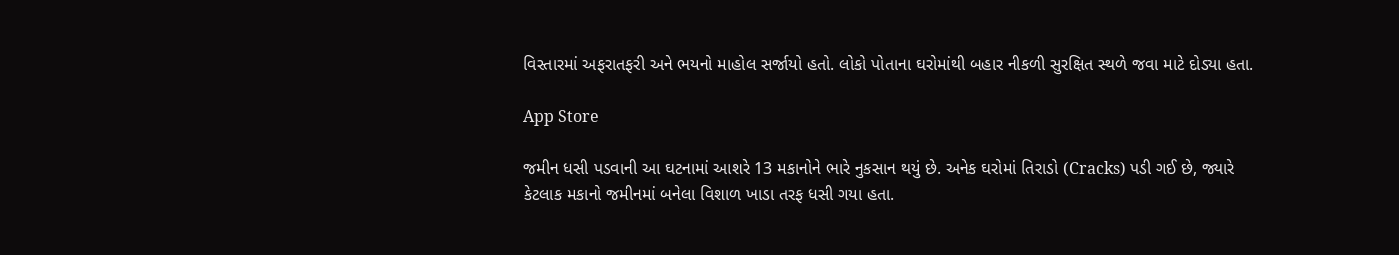વિસ્તારમાં અફરાતફરી અને ભયનો માહોલ સર્જાયો હતો. લોકો પોતાના ઘરોમાંથી બહાર નીકળી સુરક્ષિત સ્થળે જવા માટે દોડ્યા હતા.

App Store

જમીન ધસી પડવાની આ ઘટનામાં આશરે 13 મકાનોને ભારે નુકસાન થયું છે. અનેક ઘરોમાં તિરાડો (Cracks) પડી ગઈ છે, જ્યારે કેટલાક મકાનો જમીનમાં બનેલા વિશાળ ખાડા તરફ ધસી ગયા હતા.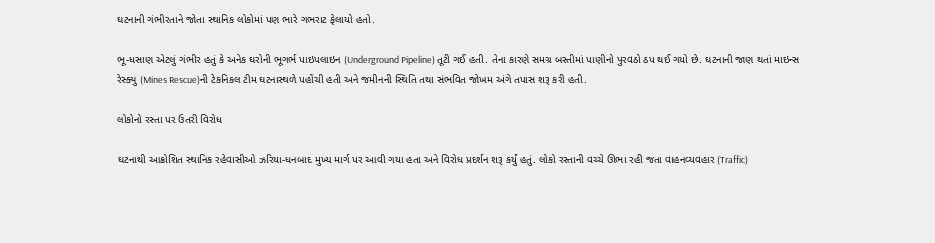ઘટનાની ગંભીરતાને જોતા સ્થાનિક લોકોમાં પણ ભારે ગભરાટ ફેલાયો હતો.

ભૂ-ધસાણ એટલું ગંભીર હતું કે અનેક ઘરોની ભૂગર્ભ પાઇપલાઇન (Underground Pipeline) તૂટી ગઈ હતી. તેના કારણે સમગ્ર બસ્તીમાં પાણીનો પુરવઠો ઠપ થઈ ગયો છે. ઘટનાની જાણ થતાં માઇન્સ રેસ્ક્યુ (Mines Rescue)ની ટેકનિકલ ટીમ ઘટનાસ્થળે પહોંચી હતી અને જમીનની સ્થિતિ તથા સંભવિત જોખમ અંગે તપાસ શરૂ કરી હતી.

લોકોનો રસ્તા પર ઉતરી વિરોધ

ઘટનાથી આક્રોશિત સ્થાનિક રહેવાસીઓ ઝરિયા-ધનબાદ મુખ્ય માર્ગ પર આવી ગયા હતા અને વિરોધ પ્રદર્શન શરૂ કર્યું હતું. લોકો રસ્તાની વચ્ચે ઊભા રહી જતા વાહનવ્યવહાર (Traffic)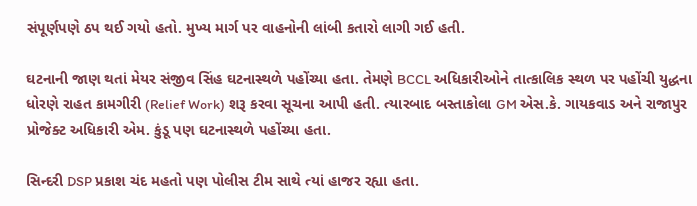સંપૂર્ણપણે ઠપ થઈ ગયો હતો. મુખ્ય માર્ગ પર વાહનોની લાંબી કતારો લાગી ગઈ હતી.

ઘટનાની જાણ થતાં મેયર સંજીવ સિંહ ઘટનાસ્થળે પહોંચ્યા હતા. તેમણે BCCL અધિકારીઓને તાત્કાલિક સ્થળ પર પહોંચી યુદ્ધના ધોરણે રાહત કામગીરી (Relief Work) શરૂ કરવા સૂચના આપી હતી. ત્યારબાદ બસ્તાકોલા GM એસ.કે. ગાયકવાડ અને રાજાપુર પ્રોજેક્ટ અધિકારી એમ. કુંડૂ પણ ઘટનાસ્થળે પહોંચ્યા હતા.

સિન્દરી DSP પ્રકાશ ચંદ મહતો પણ પોલીસ ટીમ સાથે ત્યાં હાજર રહ્યા હતા.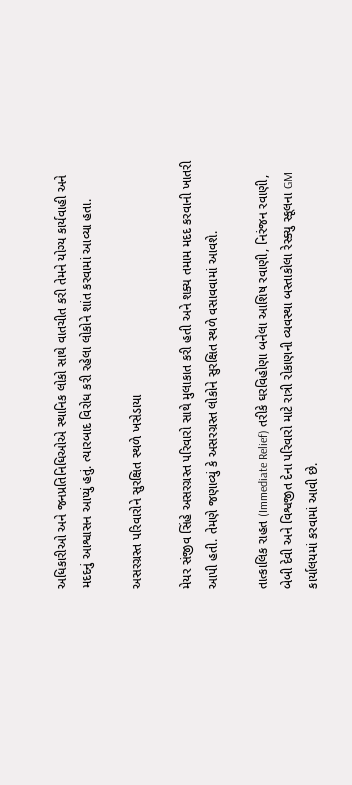અધિકારીઓ અને જનપ્રતિનિધિઓએ સ્થાનિક લોકો સાથે વાતચીત કરી તેમને યોગ્ય કાર્યવાહી અને મદદનું આશ્વાસન આપ્યું હતું. ત્યારબાદ વિરોધ કરી રહેલા લોકોને શાંત કરવામાં આવ્યા હતા.

અસરગ્રસ્ત પરિવારોને સુરક્ષિત સ્થળે ખસેડાયા

મેયર સંજીવ સિંહે અસરગ્રસ્ત પરિવારો સાથે મુલાકાત કરી હતી અને શક્ય તમામ મદદ કરવાની ખાતરી આપી હતી. તેમણે જણાવ્યું કે અસરગ્રસ્ત લોકોને સુરક્ષિત સ્થળે વસાવવામાં આવશે.

તાત્કાલિક રાહત (Immediate Relief) તરીકે ઘરવિહોણા બનેલા આશિષ રવાણી, નિરંજન રવાણી, બેબી દેવી અને વિશ્વજીત દેના પરિવારો માટે રાત્રી રોકાણની વ્યવસ્થા બસ્તાકોલા રેસ્ક્યુ સ્કૂલના GM કાર્યાલયમાં કરવામાં આવી છે.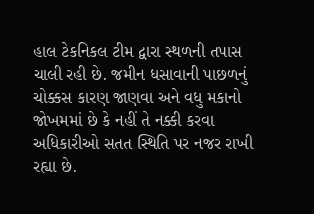હાલ ટેકનિકલ ટીમ દ્વારા સ્થળની તપાસ ચાલી રહી છે. જમીન ધસાવાની પાછળનું ચોક્કસ કારણ જાણવા અને વધુ મકાનો જોખમમાં છે કે નહીં તે નક્કી કરવા અધિકારીઓ સતત સ્થિતિ પર નજર રાખી રહ્યા છે.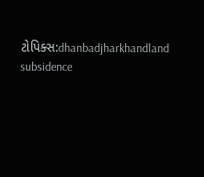ટોપિક્સ:dhanbadjharkhandland subsidence